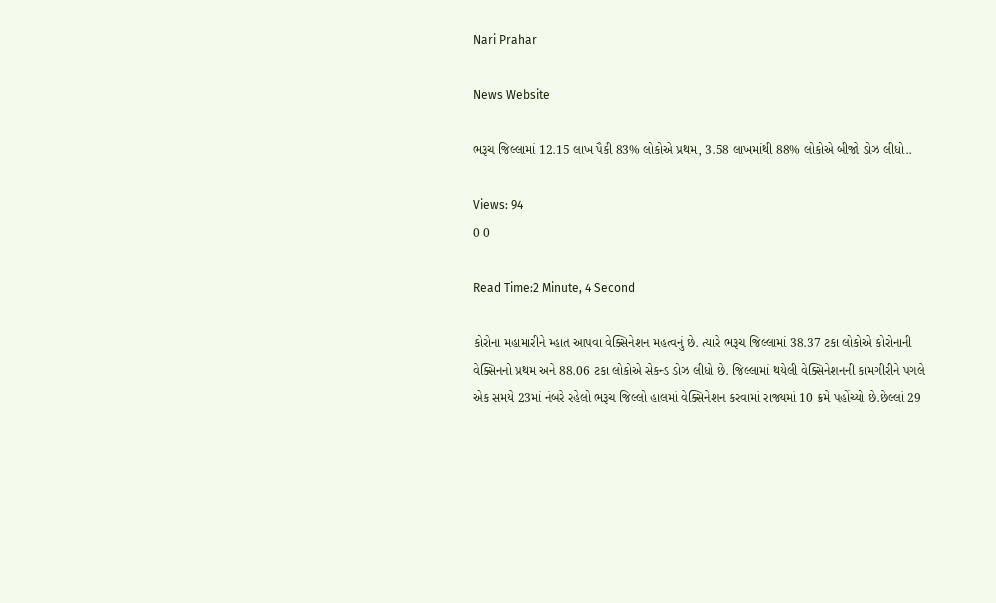Nari Prahar

News Website

ભરૂચ જિલ્લામાં 12.15 લાખ પૈકી 83% લોકોએ પ્રથમ, 3.58 લાખમાંથી 88% લોકોએ બીજો ડોઝ લીધો..

Views: 94
0 0

Read Time:2 Minute, 4 Second

કોરોના મહામારીને મ્હાત આપવા વેક્સિનેશન મહત્વનું છે. ત્યારે ભરૂચ જિલ્લામાં 38.37 ટકા લોકોએ કોરોનાની વેક્સિનનો પ્રથમ અને 88.06 ટકા લોકોએ સેકન્ડ ડોઝ લીધો છે. જિલ્લામાં થયેલી વેક્સિનેશનની કામગીરીને પગલે એક સમયે 23માં નંબરે રહેલો ભરૂચ જિલ્લો હાલમાં વેક્સિનેશન કરવામાં રાજ્યમાં 10 ક્રમે પહોંચ્યો છે.છેલ્લાં 29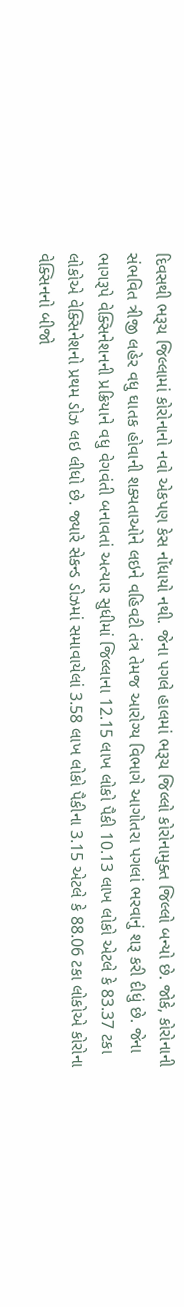દિવસથી ભરૂચ જિલ્લામાં કોરોનાનો નવો એકપણ કેસ નોંધાયો નથી. જેના પગલે હાલમાં ભરૂચ જિલ્લો કોરોનામુક્ત જિલ્લો બન્યો છે. જોકે, કોરોનાની સંભવિત ત્રીજી લહેર વધુ ઘાતક હોવાની શક્યતાઓને લઇને વહિવટી તંત્ર તેમજ આરોગ્ય વિભાગે આગોતરા પગલાં ભરવાનું શરૂ કરી દીધું છે. જેના ભાગરૂપે વેક્સિનેશનની પ્રક્રિયાને વધુ વેગવંતી બનાવતાં અત્યાર સુધીમાં જિલ્લાના 12.15 લાખ લોકો પૈકી 10.13 લાખ લોકો એટલે કે 83.37 ટકા લોકોએ વેક્સિનેશનો પ્રથમ ડોઝ લઇ લીધો છે. જ્યારે સેકન્ડ ડોઝમાં સમાવાયેલાં 3.58 લાખ લોકો પૈકીના 3.15 એટલે કે 88.06 ટકા લોકોએ કોરોના વેક્સિનનો બીજો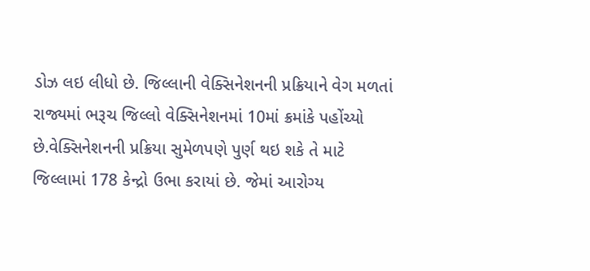ડોઝ લઇ લીધો છે. જિલ્લાની વેક્સિનેશનની પ્રક્રિયાને વેગ મળતાં રાજ્યમાં ભરૂચ જિલ્લો વેક્સિનેશનમાં 10માં ક્રમાંકે પહોંચ્યો છે.વેક્સિનેશનની પ્રક્રિયા સુમેળપણે પુર્ણ થઇ શકે તે માટે જિલ્લામાં 178 કેન્દ્રો ઉભા કરાયાં છે. જેમાં આરોગ્ય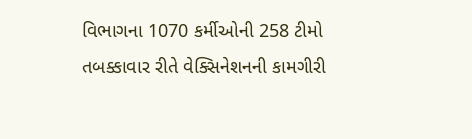વિભાગના 1070 કર્મીઓની 258 ટીમો તબક્કાવાર રીતે વેક્સિનેશનની કામગીરી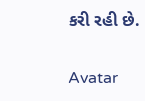કરી રહી છે.

Avatar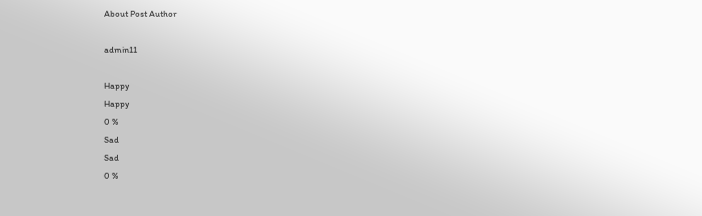About Post Author

admin11

Happy
Happy
0 %
Sad
Sad
0 %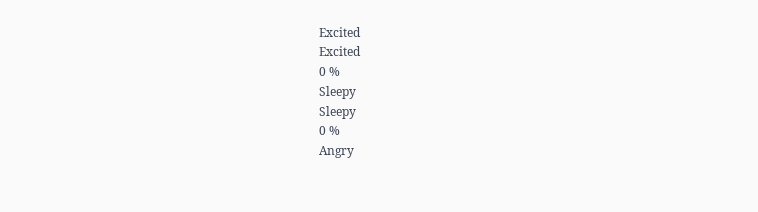Excited
Excited
0 %
Sleepy
Sleepy
0 %
Angry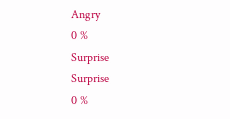Angry
0 %
Surprise
Surprise
0 %